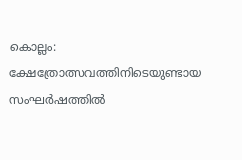കൊല്ലം: ക്ഷേത്രോത്സവത്തിനിടെയുണ്ടായ സംഘർഷത്തിൽ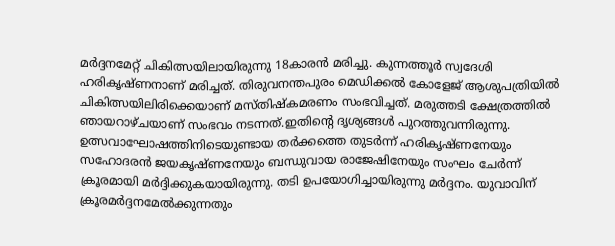മർദ്ദനമേറ്റ് ചികിത്സയിലായിരുന്നു 18കാരൻ മരിച്ചു. കുന്നത്തൂർ സ്വദേശി ഹരികൃഷ്ണനാണ് മരിച്ചത്. തിരുവനന്തപുരം മെഡിക്കൽ കോളേജ് ആശുപത്രിയിൽ ചികിത്സയിലിരിക്കെയാണ് മസ്തിഷ്കമരണം സംഭവിച്ചത്. മരുത്തടി ക്ഷേത്രത്തിൽ ഞായറാഴ്ചയാണ് സംഭവം നടന്നത്.ഇതിന്റെ ദൃശ്യങ്ങൾ പുറത്തുവന്നിരുന്നു.
ഉത്സവാഘോഷത്തിനിടെയുണ്ടായ തർക്കത്തെ തുടർന്ന് ഹരികൃഷ്ണനേയും സഹോദരൻ ജയകൃഷ്ണനേയും ബന്ധുവായ രാജേഷിനേയും സംഘം ചേർന്ന് ക്രൂരമായി മർദ്ദിക്കുകയായിരുന്നു. തടി ഉപയോഗിച്ചായിരുന്നു മർദ്ദനം. യുവാവിന് ക്രൂരമർദ്ദനമേൽക്കുന്നതും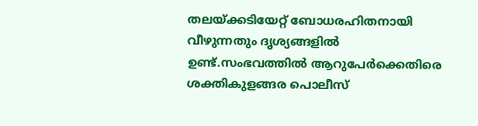തലയ്ക്കടിയേറ്റ് ബോധരഹിതനായി വീഴുന്നതും ദൃശ്യങ്ങളിൽ ഉണ്ട്.സംഭവത്തിൽ ആറുപേർക്കെതിരെ ശക്തികുളങ്ങര പൊലീസ്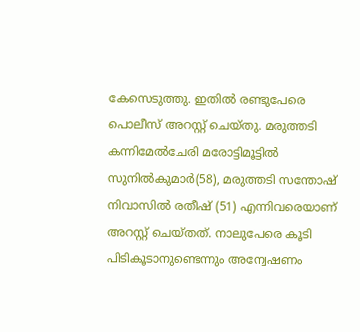കേസെടുത്തു. ഇതിൽ രണ്ടുപേരെ പൊലീസ് അറസ്റ്റ് ചെയ്തു. മരുത്തടി കന്നിമേൽചേരി മരോട്ടിമൂട്ടിൽ സുനിൽകുമാർ(58), മരുത്തടി സന്തോഷ് നിവാസിൽ രതീഷ് (51) എന്നിവരെയാണ് അറസ്റ്റ് ചെയ്തത്. നാലുപേരെ കൂടി പിടികൂടാനുണ്ടെന്നും അന്വേഷണം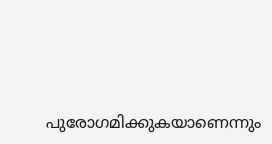പുരോഗമിക്കുകയാണെന്നും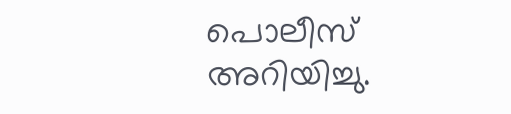പൊലീസ് അറിയിച്ചു.